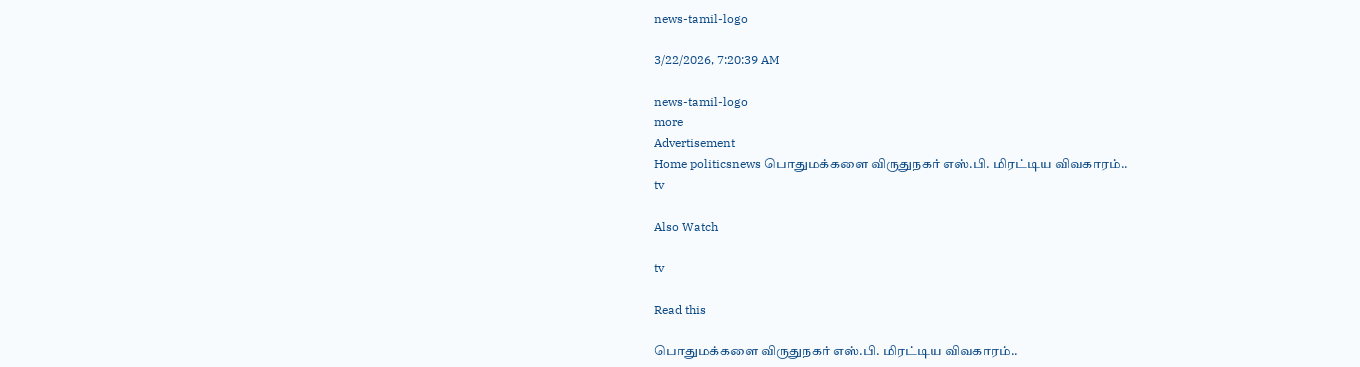news-tamil-logo

3/22/2026, 7:20:39 AM

news-tamil-logo
more
Advertisement
Home politicsnews பொதுமக்களை விருதுநகர் எஸ்.பி. மிரட்டிய விவகாரம்..
tv

Also Watch

tv

Read this

பொதுமக்களை விருதுநகர் எஸ்.பி. மிரட்டிய விவகாரம்..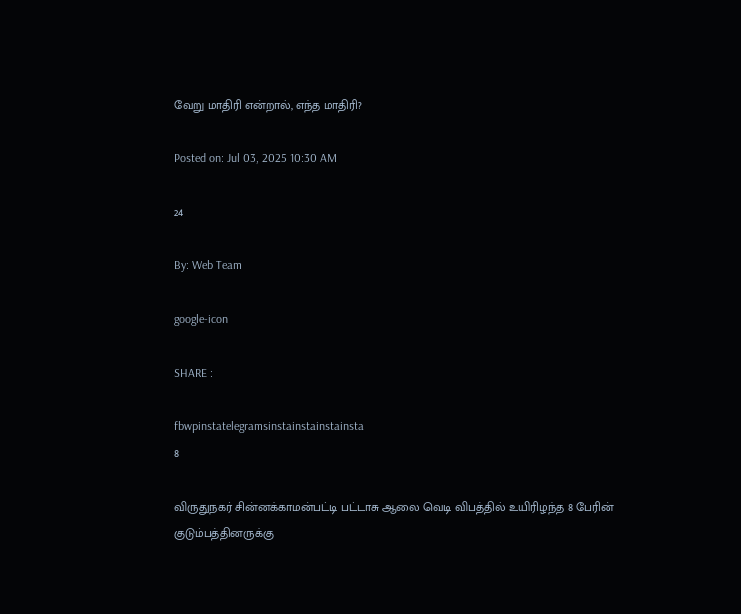வேறு மாதிரி என்றால், எந்த மாதிரி?

Posted on: Jul 03, 2025 10:30 AM

24

By: Web Team

google-icon

SHARE :

fbwpinstatelegramsinstainstainstainsta
8

விருதுநகர் சின்னக்காமன்பட்டி பட்டாசு ஆலை வெடி விபத்தில் உயிரிழந்த 8 பேரின் குடும்பத்தினருக்கு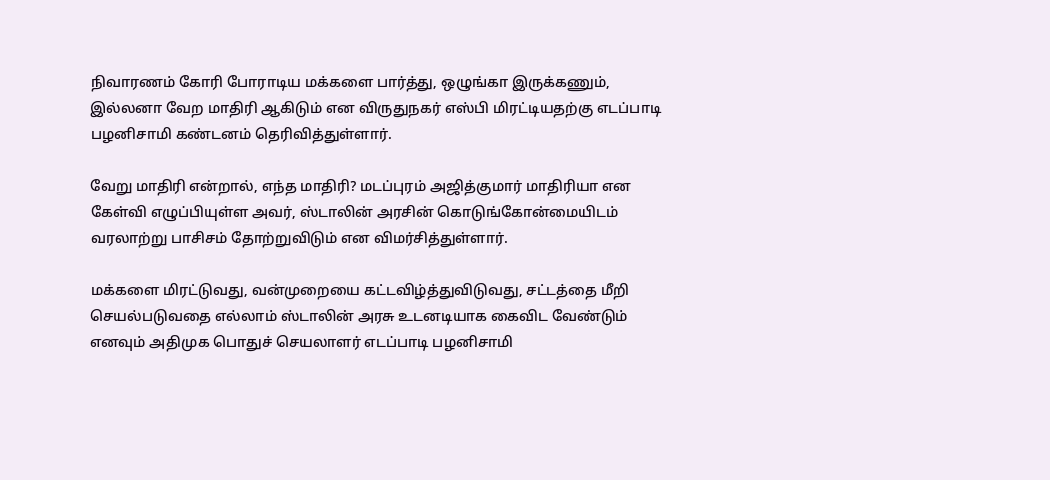நிவாரணம் கோரி போராடிய மக்களை பார்த்து, ஒழுங்கா இருக்கணும், இல்லனா வேற மாதிரி ஆகிடும் என விருதுநகர் எஸ்பி மிரட்டியதற்கு எடப்பாடி பழனிசாமி கண்டனம் தெரிவித்துள்ளார்.

வேறு மாதிரி என்றால், எந்த மாதிரி? மடப்புரம் அஜித்குமார் மாதிரியா என கேள்வி எழுப்பியுள்ள அவர், ஸ்டாலின் அரசின் கொடுங்கோன்மையிடம் வரலாற்று பாசிசம் தோற்றுவிடும் என விமர்சித்துள்ளார்.

மக்களை மிரட்டுவது, வன்முறையை கட்டவிழ்த்துவிடுவது, சட்டத்தை மீறி செயல்படுவதை எல்லாம் ஸ்டாலின் அரசு உடனடியாக கைவிட வேண்டும் எனவும் அதிமுக பொதுச் செயலாளர் எடப்பாடி பழனிசாமி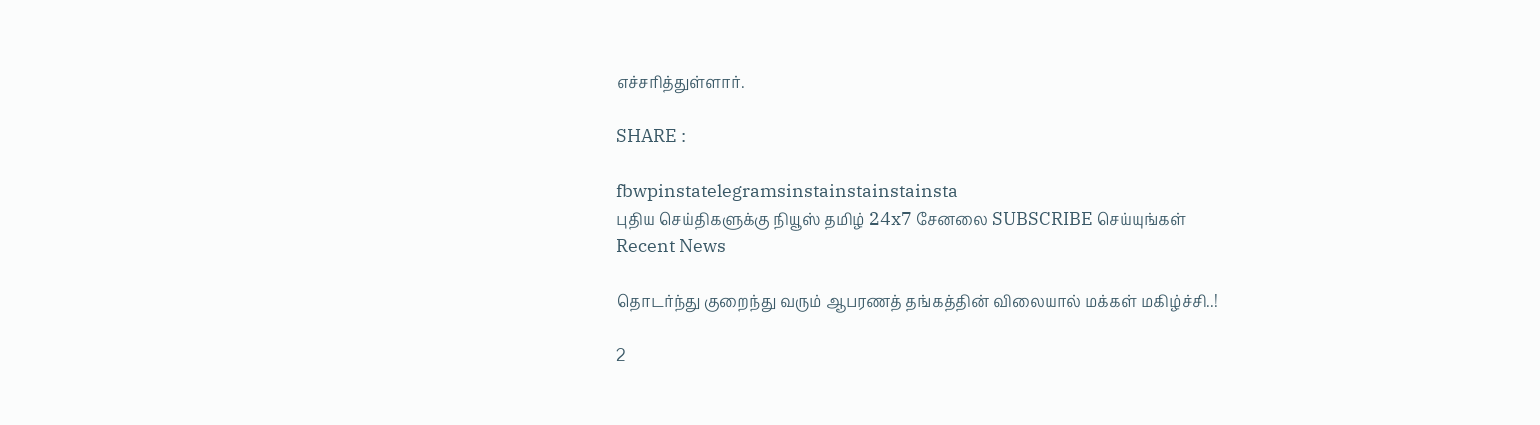எச்சரித்துள்ளார்.

SHARE :

fbwpinstatelegramsinstainstainstainsta
புதிய செய்திகளுக்கு நியூஸ் தமிழ் 24x7 சேனலை SUBSCRIBE செய்யுங்கள்
Recent News

தொடர்ந்து குறைந்து வரும் ஆபரணத் தங்கத்தின் விலையால் மக்கள் மகிழ்ச்சி..!

2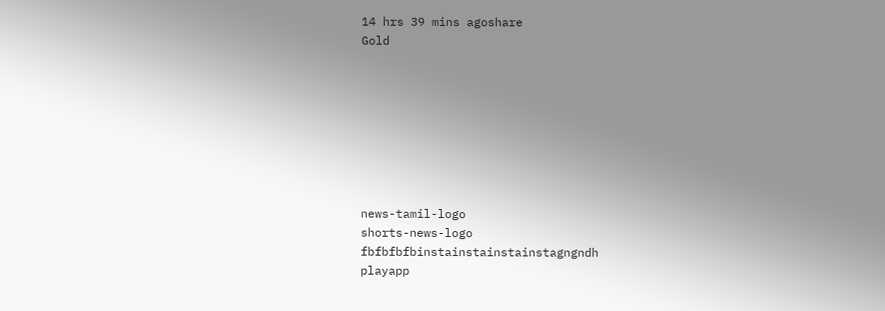14 hrs 39 mins agoshare
Gold








news-tamil-logo
shorts-news-logo
fbfbfbfbinstainstainstainstagngndh
playapp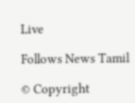Live

Follows News Tamil

© Copyright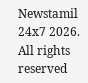Newstamil 24x7 2026. All rights reserved